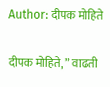Author: दीपक मोहिते

दीपक मोहिते, ” वाढती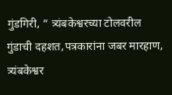गुंडगिरी, ” त्र्यंबकेश्वरच्या टोलवरील गुंडाची दहशत,पत्रकारांना जबर मारहाण, त्र्यंबकेश्वर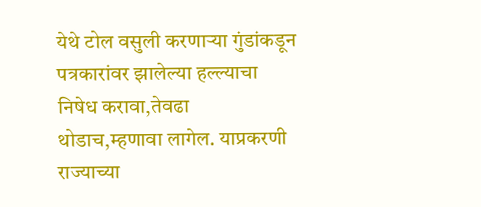येथे टोल वसुली करणाऱ्या गुंडांकडून पत्रकारांवर झालेल्या हल्ल्याचा निषेध करावा,तेवढा थोडाच,म्हणावा लागेल. याप्रकरणी राज्याच्या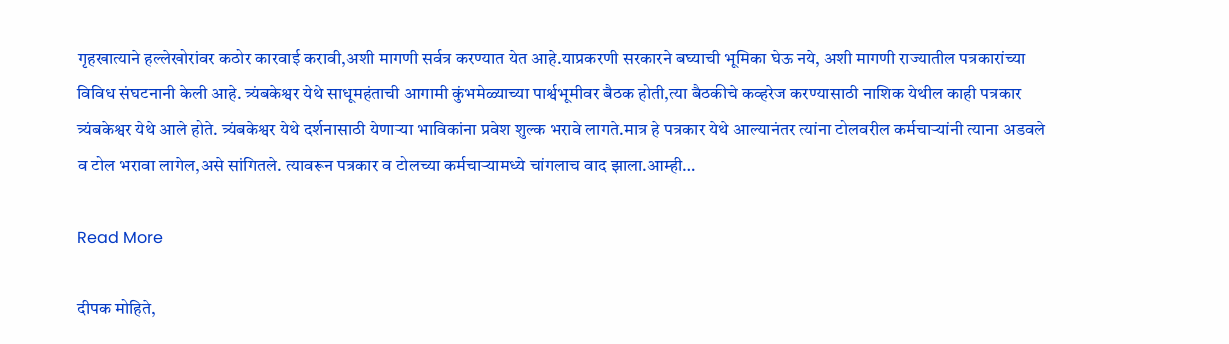गृहखात्याने हल्लेखोरांवर कठोर कारवाई करावी,अशी मागणी सर्वत्र करण्यात येत आहे.याप्रकरणी सरकारने बघ्याची भूमिका घेऊ नये, अशी मागणी राज्यातील पत्रकारांच्या विविध संघटनानी केली आहे. त्र्यंबकेश्वर येथे साधूमहंताची आगामी कुंभमेळ्याच्या पार्श्वभूमीवर बैठक होती,त्या बैठकीचे कव्हरेज करण्यासाठी नाशिक येथील काही पत्रकार त्र्यंबकेश्वर येथे आले होते. त्र्यंबकेश्वर येथे दर्शनासाठी येणाऱ्या भाविकांना प्रवेश शुल्क भरावे लागते.मात्र हे पत्रकार येथे आल्यानंतर त्यांना टोलवरील कर्मचाऱ्यांनी त्याना अडवले व टोल भरावा लागेल,असे सांगितले. त्यावरून पत्रकार व टोलच्या कर्मचाऱ्यामध्ये चांगलाच वाद झाला.आम्ही…

Read More

दीपक मोहिते,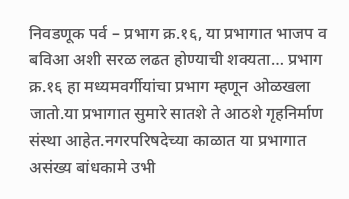निवडणूक पर्व – प्रभाग क्र.१६, या प्रभागात भाजप व बविआ अशी सरळ लढत होण्याची शक्यता… प्रभाग क्र.१६ हा मध्यमवर्गीयांचा प्रभाग म्हणून ओळखला जातो.या प्रभागात सुमारे सातशे ते आठशे गृहनिर्माण संस्था आहेत.नगरपरिषदेच्या काळात या प्रभागात असंख्य बांधकामे उभी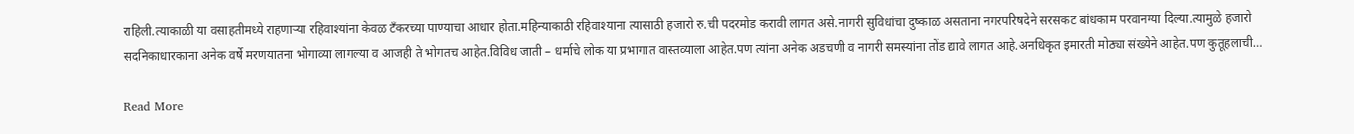राहिली.त्याकाळी या वसाहतीमध्ये राहणाऱ्या रहिवाश्यांना केवळ टँकरच्या पाण्याचा आधार होता.महिन्याकाठी रहिवाश्याना त्यासाठी हजारो रु.ची पदरमोड करावी लागत असे.नागरी सुविधांचा दुष्काळ असताना नगरपरिषदेने सरसकट बांधकाम परवानग्या दिल्या.त्यामुळे हजारो सदनिकाधारकाना अनेक वर्षे मरणयातना भोगाव्या लागल्या व आजही ते भोगतच आहेत.विविध जाती – धर्माचे लोक या प्रभागात वास्तव्याला आहेत.पण त्यांना अनेक अडचणी व नागरी समस्यांना तोंड द्यावे लागत आहे.अनधिकृत इमारती मोठ्या संख्येने आहेत.पण कुतूहलाची…

Read More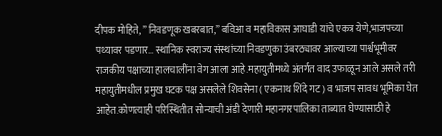दीपक मोहिते, ” निवडणूक खबरबात,” बविआ व महाविकास आघाडी यांचे एकत्र येणे,भाजपच्या पथ्यावर पडणार… स्थानिक स्वराज्य संस्थांच्या निवडणुका उंबरठ्यावर आल्याच्या पार्श्वभूमीवर राजकीय पक्षाच्या हालचालींना वेग आला आहे.महायुतीमध्ये अंतर्गत वाद उफाळून आले असले तरी महायुतीमधील प्रमुख घटक पक्ष असलेले शिवसेना ( एकनाथ शिंदे गट ) व भाजप सावध भूमिका घेत आहेत.कोणत्याही परिस्थितीत सोन्याची अंडी देणारी महानगरपालिका ताब्यात घेण्यासाठी हे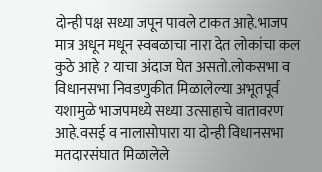दोन्ही पक्ष सध्या जपून पावले टाकत आहे.भाजप मात्र अधून मधून स्वबळाचा नारा देत लोकांचा कल कुठे आहे ? याचा अंदाज घेत असतो.लोकसभा व विधानसभा निवडणुकीत मिळालेल्या अभूतपूर्व यशामुळे भाजपमध्ये सध्या उत्साहाचे वातावरण आहे.वसई व नालासोपारा या दोन्ही विधानसभा मतदारसंघात मिळालेले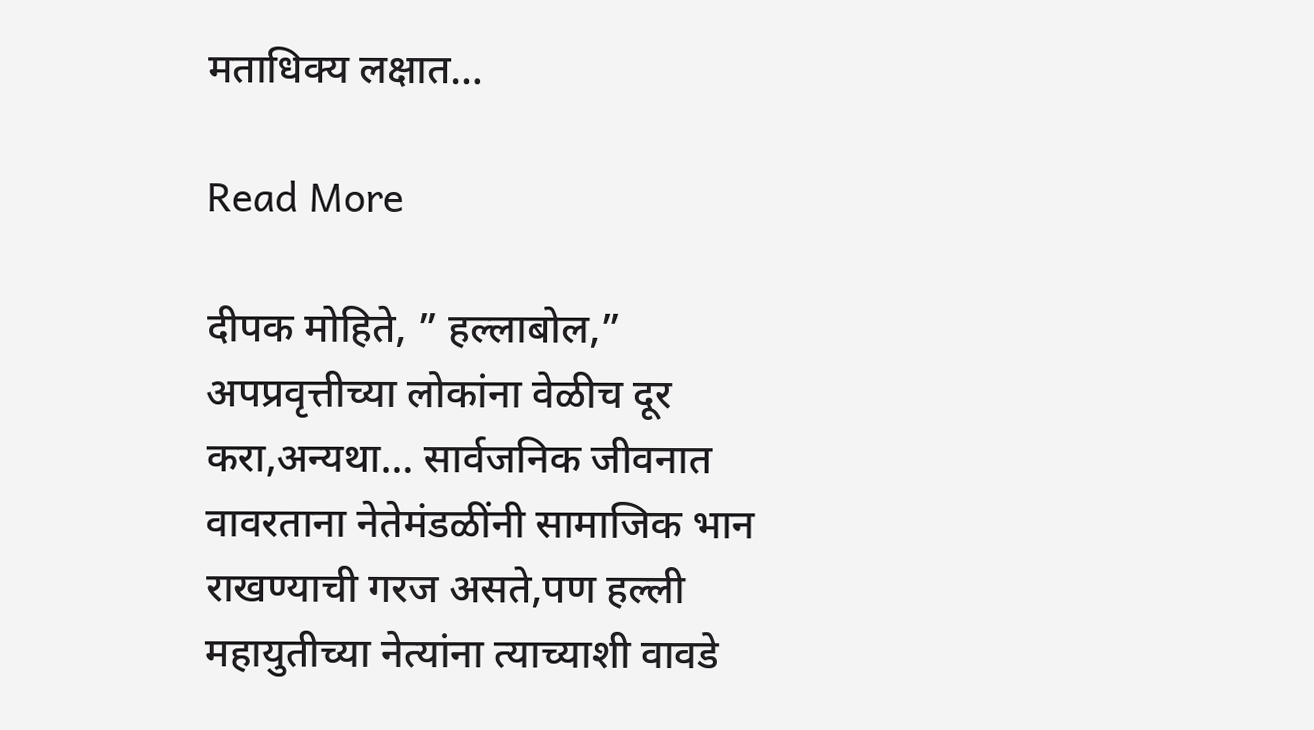मताधिक्य लक्षात…

Read More

दीपक मोहिते, ” हल्लाबोल,” अपप्रवृत्तीच्या लोकांना वेळीच दूर करा,अन्यथा… सार्वजनिक जीवनात वावरताना नेतेमंडळींनी सामाजिक भान राखण्याची गरज असते,पण हल्ली महायुतीच्या नेत्यांना त्याच्याशी वावडे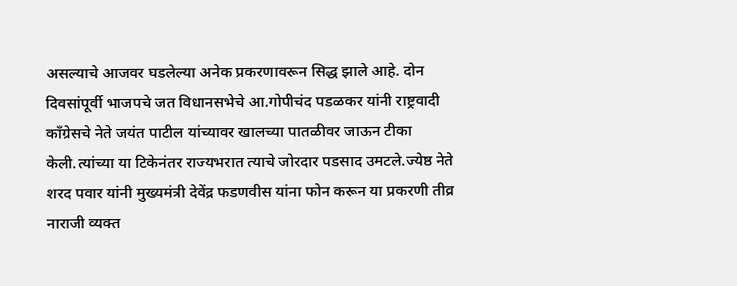असल्याचे आजवर घडलेल्या अनेक प्रकरणावरून सिद्ध झाले आहे. दोन दिवसांपूर्वी भाजपचे जत विधानसभेचे आ.गोपीचंद पडळकर यांनी राष्ट्रवादी काँग्रेसचे नेते जयंत पाटील यांच्यावर खालच्या पातळीवर जाऊन टीका केली.त्यांच्या या टिकेनंतर राज्यभरात त्याचे जोरदार पडसाद उमटले.ज्येष्ठ नेते शरद पवार यांनी मुख्यमंत्री देवेंद्र फडणवीस यांना फोन करून या प्रकरणी तीव्र नाराजी व्यक्त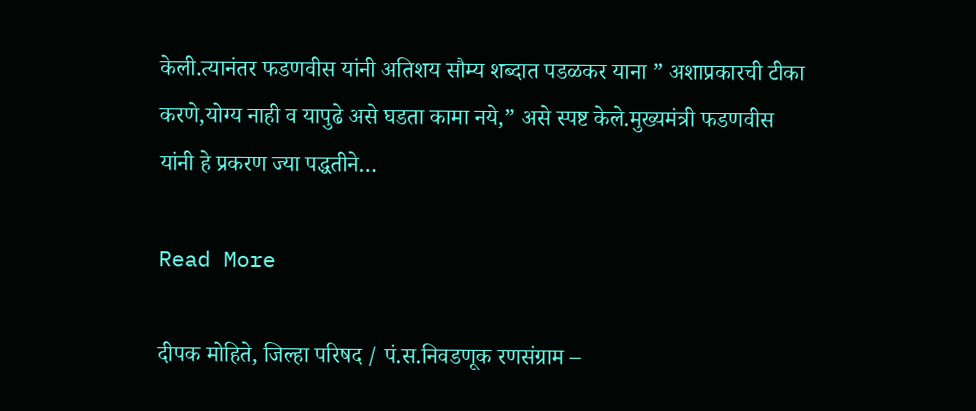केली.त्यानंतर फडणवीस यांनी अतिशय सौम्य शब्दात पडळकर याना ” अशाप्रकारची टीका करणे,योग्य नाही व यापुढे असे घडता कामा नये,” असे स्पष्ट केले.मुख्यमंत्री फडणवीस यांनी हे प्रकरण ज्या पद्धतीने…

Read More

दीपक मोहिते, जिल्हा परिषद / पं.स.निवडणूक रणसंग्राम –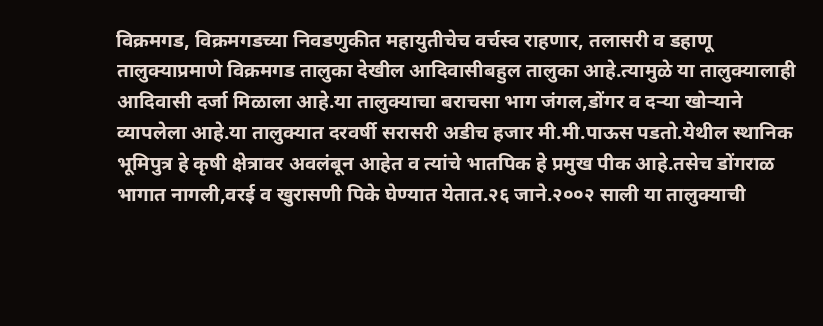विक्रमगड, विक्रमगडच्या निवडणुकीत महायुतीचेच वर्चस्व राहणार, तलासरी व डहाणू तालुक्याप्रमाणे विक्रमगड तालुका देखील आदिवासीबहुल तालुका आहे.त्यामुळे या तालुक्यालाही आदिवासी दर्जा मिळाला आहे.या तालुक्याचा बराचसा भाग जंगल,डोंगर व दऱ्या खोऱ्याने व्यापलेला आहे.या तालुक्यात दरवर्षी सरासरी अडीच हजार मी.मी.पाऊस पडतो.येथील स्थानिक भूमिपुत्र हे कृषी क्षेत्रावर अवलंबून आहेत व त्यांचे भातपिक हे प्रमुख पीक आहे.तसेच डोंगराळ भागात नागली,वरई व खुरासणी पिके घेण्यात येतात.२६ जाने.२००२ साली या तालुक्याची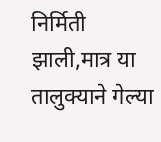निर्मिती झाली,मात्र या तालुक्याने गेल्या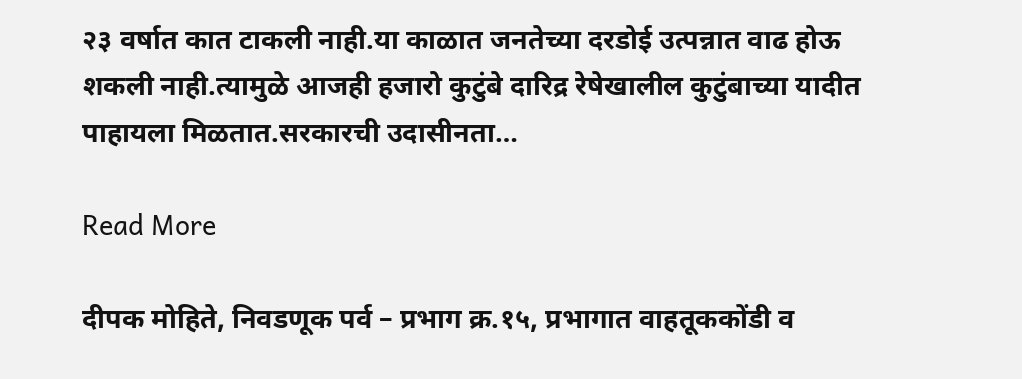२३ वर्षात कात टाकली नाही.या काळात जनतेच्या दरडोई उत्पन्नात वाढ होऊ शकली नाही.त्यामुळे आजही हजारो कुटुंबे दारिद्र रेषेखालील कुटुंबाच्या यादीत पाहायला मिळतात.सरकारची उदासीनता…

Read More

दीपक मोहिते, निवडणूक पर्व – प्रभाग क्र.१५, प्रभागात वाहतूककोंडी व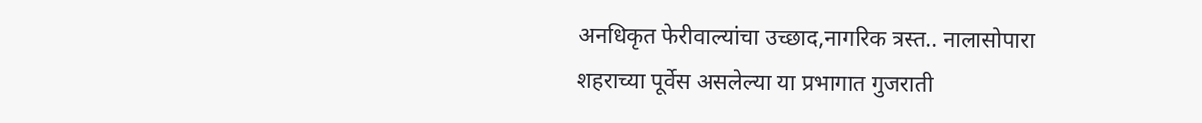अनधिकृत फेरीवाल्यांचा उच्छाद,नागरिक त्रस्त.. नालासोपारा शहराच्या पूर्वेस असलेल्या या प्रभागात गुजराती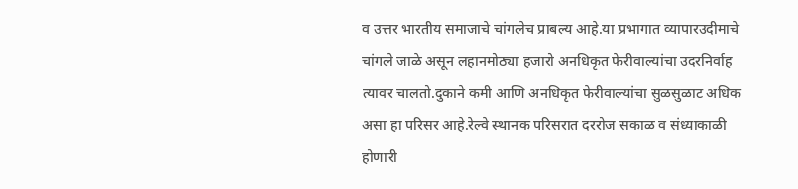व उत्तर भारतीय समाजाचे चांगलेच प्राबल्य आहे.या प्रभागात व्यापारउदीमाचे चांगले जाळे असून लहानमोठ्या हजारो अनधिकृत फेरीवाल्यांचा उदरनिर्वाह त्यावर चालतो.दुकाने कमी आणि अनधिकृत फेरीवाल्यांचा सुळसुळाट अधिक असा हा परिसर आहे.रेल्वे स्थानक परिसरात दररोज सकाळ व संध्याकाळी होणारी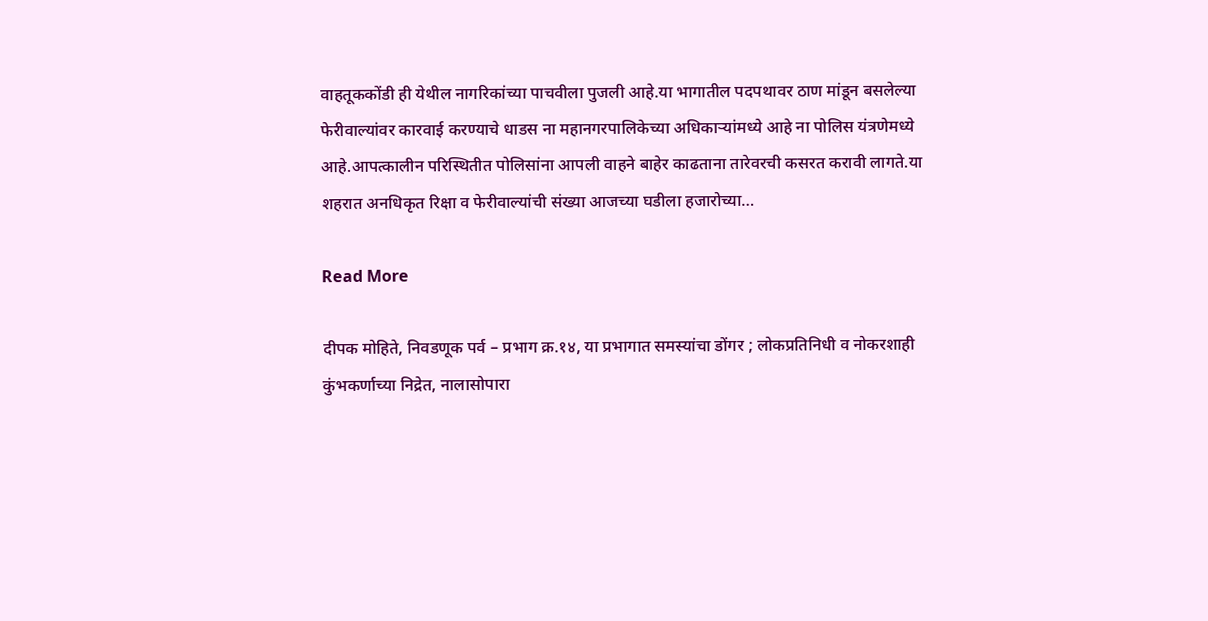वाहतूककोंडी ही येथील नागरिकांच्या पाचवीला पुजली आहे.या भागातील पदपथावर ठाण मांडून बसलेल्या फेरीवाल्यांवर कारवाई करण्याचे धाडस ना महानगरपालिकेच्या अधिकाऱ्यांमध्ये आहे ना पोलिस यंत्रणेमध्ये आहे.आपत्कालीन परिस्थितीत पोलिसांना आपली वाहने बाहेर काढताना तारेवरची कसरत करावी लागते.या शहरात अनधिकृत रिक्षा व फेरीवाल्यांची संख्या आजच्या घडीला हजारोच्या…

Read More

दीपक मोहिते, निवडणूक पर्व – प्रभाग क्र.१४, या प्रभागात समस्यांचा डोंगर ; लोकप्रतिनिधी व नोकरशाही कुंभकर्णाच्या निद्रेत, नालासोपारा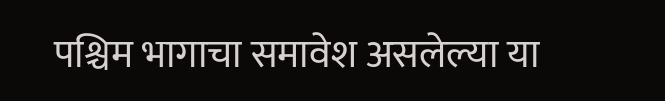पश्चिम भागाचा समावेश असलेल्या या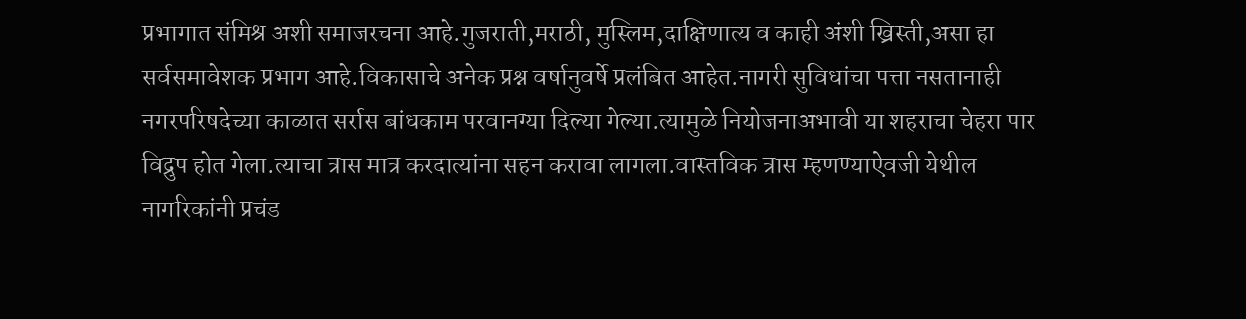प्रभागात संमिश्र अशी समाजरचना आहे.गुजराती,मराठी, मुस्लिम,दाक्षिणात्य व काही अंशी ख्रिस्ती,असा हा सर्वसमावेशक प्रभाग आहे.विकासाचे अनेक प्रश्न वर्षानुवर्षे प्रलंबित आहेत.नागरी सुविधांचा पत्ता नसतानाही नगरपरिषदेच्या काळात सर्रास बांधकाम परवानग्या दिल्या गेल्या.त्यामुळे नियोजनाअभावी या शहराचा चेहरा पार विद्रुप होत गेला.त्याचा त्रास मात्र करदात्यांना सहन करावा लागला.वास्तविक त्रास म्हणण्याऐवजी येथील नागरिकांनी प्रचंड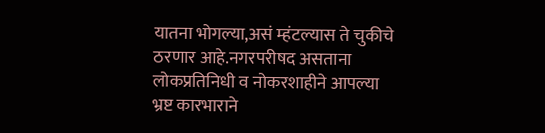यातना भोगल्या,असं म्हंटल्यास ते चुकीचे ठरणार आहे.नगरपरीषद असताना लोकप्रतिनिधी व नोकरशाहीने आपल्या भ्रष्ट कारभाराने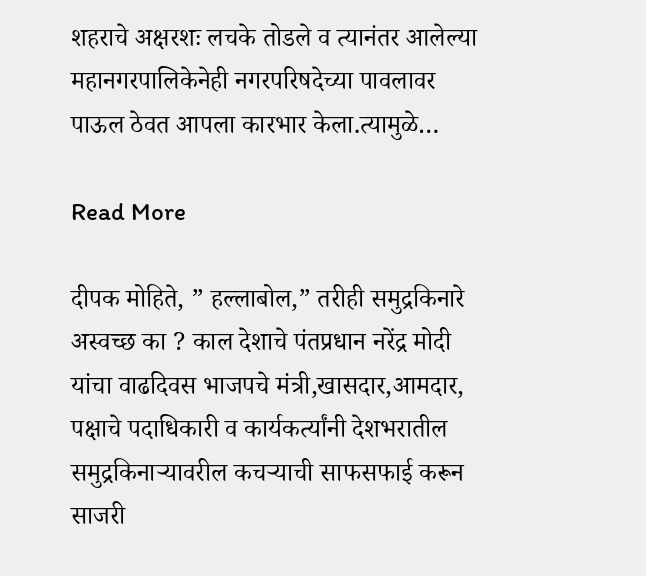शहराचे अक्षरशः लचके तोडले व त्यानंतर आलेल्या महानगरपालिकेनेही नगरपरिषदेच्या पावलावर पाऊल ठेवत आपला कारभार केला.त्यामुळे…

Read More

दीपक मोहिते, ” हल्लाबोल,” तरीही समुद्रकिनारे अस्वच्छ का ? काल देशाचे पंतप्रधान नरेंद्र मोदी यांचा वाढदिवस भाजपचे मंत्री,खासदार,आमदार, पक्षाचे पदाधिकारी व कार्यकर्त्यांनी देशभरातील समुद्रकिनाऱ्यावरील कचऱ्याची साफसफाई करून साजरी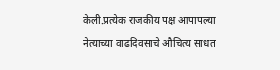केली.प्रत्येक राजकीय पक्ष आपापल्या नेत्याच्या वाढदिवसाचे औचित्य साधत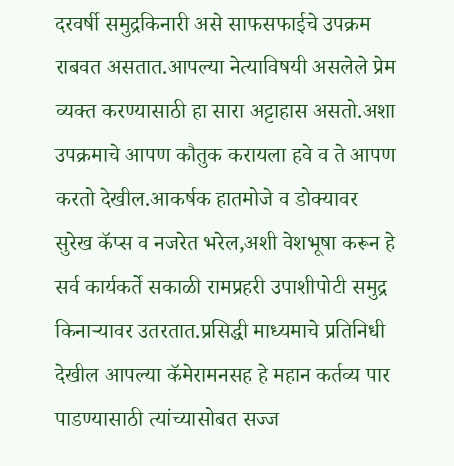दरवर्षी समुद्रकिनारी असे साफसफाईचे उपक्रम राबवत असतात.आपल्या नेत्याविषयी असलेले प्रेम व्यक्त करण्यासाठी हा सारा अट्टाहास असतो.अशा उपक्रमाचे आपण कौतुक करायला हवे व ते आपण करतो देखील.आकर्षक हातमोजे व डोक्यावर सुरेख कॅप्स व नजरेत भरेल,अशी वेशभूषा करून हे सर्व कार्यकर्ते सकाळी रामप्रहरी उपाशीपोटी समुद्र किनाऱ्यावर उतरतात.प्रसिद्धी माध्यमाचे प्रतिनिधी देखील आपल्या कॅमेरामनसह हे महान कर्तव्य पार पाडण्यासाठी त्यांच्यासोबत सज्ज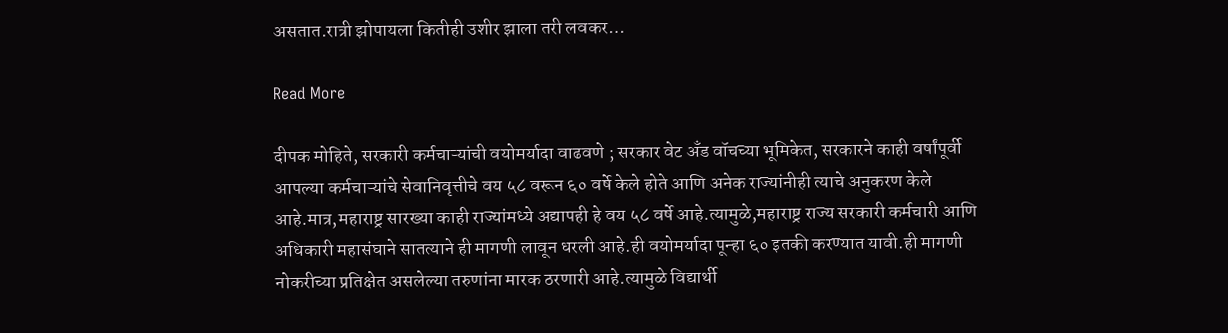असतात.रात्री झोपायला कितीही उशीर झाला तरी लवकर…

Read More

दीपक मोहिते, सरकारी कर्मचाऱ्यांची वयोमर्यादा वाढवणे ; सरकार वेट अँड वॉचच्या भूमिकेत, सरकारने काही वर्षांपूर्वी आपल्या कर्मचाऱ्यांचे सेवानिवृत्तीचे वय ५८ वरून ६० वर्षे केले होते आणि अनेक राज्यांनीही त्याचे अनुकरण केले आहे.मात्र,महाराष्ट्र सारख्या काही राज्यांमध्ये अद्यापही हे वय ५८ वर्षे आहे.त्यामुळे,महाराष्ट्र राज्य सरकारी कर्मचारी आणि अधिकारी महासंघाने सातत्याने ही मागणी लावून धरली आहे.ही वयोमर्यादा पून्हा ६० इतकी करण्यात यावी.ही मागणी नोकरीच्या प्रतिक्षेत असलेल्या तरुणांना मारक ठरणारी आहे.त्यामुळे विद्यार्थी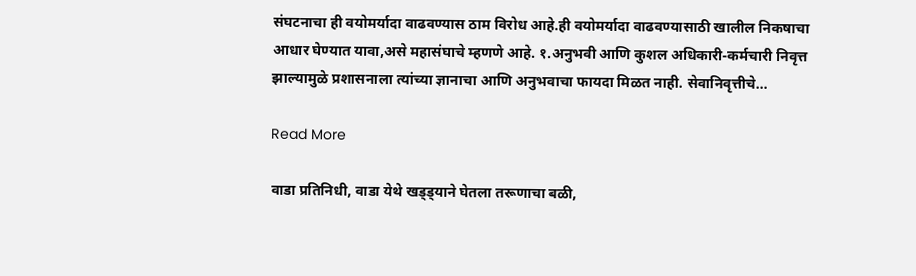संघटनाचा ही वयोमर्यादा वाढवण्यास ठाम विरोध आहे.ही वयोमर्यादा वाढवण्यासाठी खालील निकषाचा आधार घेण्यात यावा,असे महासंघाचे म्हणणे आहे. १.अनुभवी आणि कुशल अधिकारी-कर्मचारी निवृत्त झाल्यामुळे प्रशासनाला त्यांच्या ज्ञानाचा आणि अनुभवाचा फायदा मिळत नाही. सेवानिवृत्तीचे…

Read More

वाडा प्रतिनिधी, वाडा येथे खड्ड्याने घेतला तरूणाचा बळी,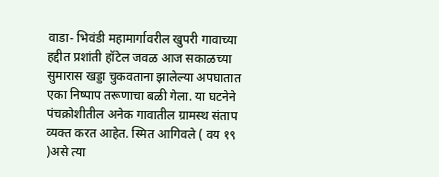वाडा- भिवंडी महामार्गावरील खुपरी गावाच्या हद्दीत प्रशांती हॉटेल जवळ आज सकाळच्या सुमारास खड्डा चुकवताना झालेल्या अपघातात एका निष्पाप तरूणाचा बळी गेला. या घटनेने पंचक्रोशीतील अनेक गावातील ग्रामस्थ संताप व्यक्त करत आहेत. स्मित आगिवले ( वय १९ )असे त्या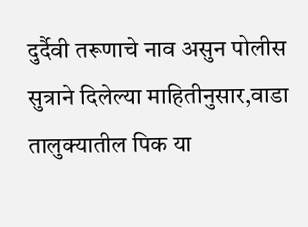दुर्दैवी तरूणाचे नाव असुन पोलीस सुत्राने दिलेल्या माहितीनुसार,वाडा तालुक्यातील पिक या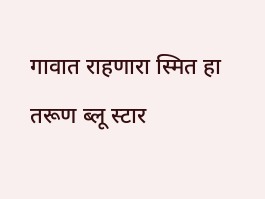गावात राहणारा स्मित हा तरूण ब्लू स्टार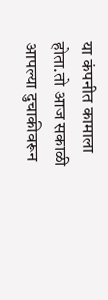या कंपनीत कामाला होता.तो आज सकाळी आपल्या दुचाकीवरून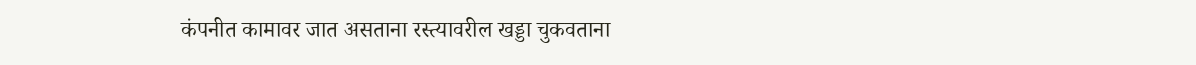कंपनीत कामावर जात असताना रस्त्यावरील खड्डा चुकवताना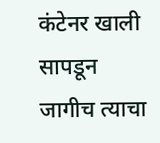कंटेनर खाली सापडून जागीच त्याचा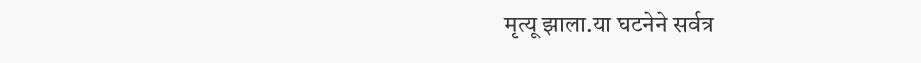मृत्यू झाला.या घटनेने सर्वत्र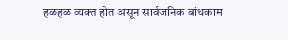हळहळ व्यक्त होत असून सार्वजनिक बांधकाम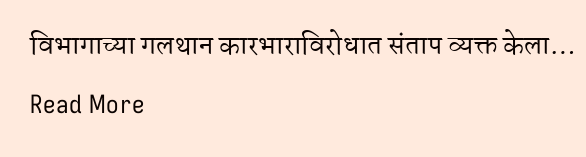विभागाच्या गलथान कारभाराविरोधात संताप व्यक्त केला…

Read More